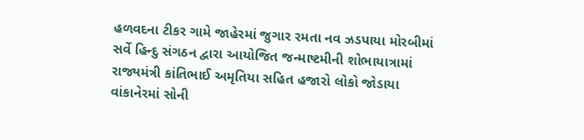હળવદના ટીકર ગામે જાહેરમાં જુગાર રમતા નવ ઝડપાયા મોરબીમાં સર્વે હિન્દુ સંગઠન દ્વારા આયોજિત જન્માષ્ટમીની શોભાયાત્રામાં રાજ્યમંત્રી કાંતિભાઈ અમૃતિયા સહિત હજારો લોકો જોડાયા વાંકાનેરમાં સોની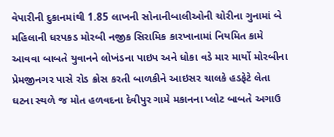વેપારીની દુકાનમાંથી 1.85 લાખની સોનાનીબાલીઓની ચોરીના ગુનામાં બે મહિલાની ધરપકડ મોરબી નજીક સિરામિક કારખાનામાં નિયમિત કામે આવવા બાબતે યુવાનને લોખંડના પાઇપ અને ધોકા વડે માર માર્યો મોરબીના પ્રેમજીનગર પાસે રોડ ક્રોસ કરતી બાળકીને આઇસર ચાલકે હડફેટે લેતા ઘટના સ્થળે જ મોત હળવદના દેવીપુર ગામે મકાનના પ્લોટ બાબતે અગાઉ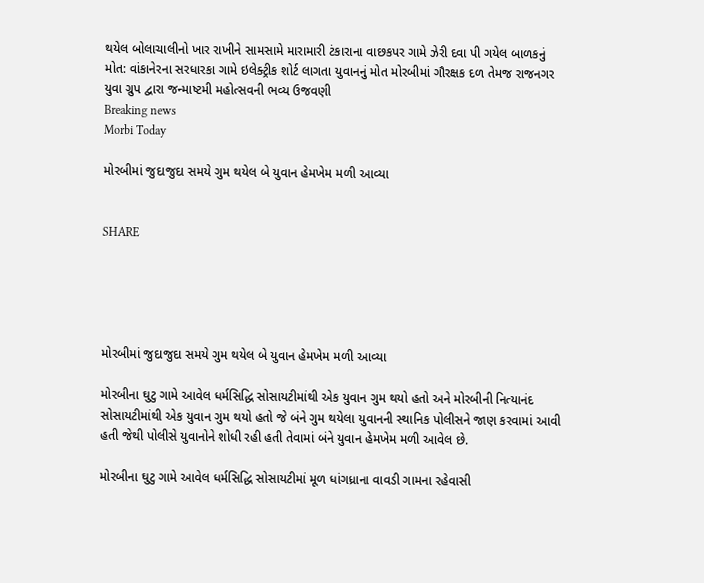થયેલ બોલાચાલીનો ખાર રાખીને સામસામે મારામારી ટંકારાના વાછકપર ગામે ઝેરી દવા પી ગયેલ બાળકનું મોત: વાંકાનેરના સરધારકા ગામે ઇલેક્ટ્રીક શોર્ટ લાગતા યુવાનનું મોત મોરબીમાં ગૌરક્ષક દળ તેમજ રાજનગર યુવા ગ્રુપ દ્વારા જન્માષ્ટમી મહોત્સવની ભવ્ય ઉજવણી
Breaking news
Morbi Today

મોરબીમાં જુદાજુદા સમયે ગુમ થયેલ બે યુવાન હેમખેમ મળી આવ્યા


SHARE





મોરબીમાં જુદાજુદા સમયે ગુમ થયેલ બે યુવાન હેમખેમ મળી આવ્યા

મોરબીના ઘુટુ ગામે આવેલ ધર્મસિદ્ધિ સોસાયટીમાંથી એક યુવાન ગુમ થયો હતો અને મોરબીની નિત્યાનંદ સોસાયટીમાંથી એક યુવાન ગુમ થયો હતો જે બંને ગુમ થયેલા યુવાનની સ્થાનિક પોલીસને જાણ કરવામાં આવી હતી જેથી પોલીસે યુવાનોને શોધી રહી હતી તેવામાં બંને યુવાન હેમખેમ મળી આવેલ છે.

મોરબીના ઘુટુ ગામે આવેલ ધર્મસિદ્ધિ સોસાયટીમાં મૂળ ધાંગધ્રાના વાવડી ગામના રહેવાસી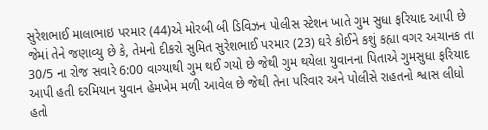સુરેશભાઈ માલાભાઇ પરમાર (44)એ મોરબી બી ડિવિઝન પોલીસ સ્ટેશન ખાતે ગુમ સુધા ફરિયાદ આપી છે જેમાં તેને જણાવ્યુ છે કે, તેમનો દીકરો સુમિત સુરેશભાઈ પરમાર (23) ઘરે કોઈને કશું કહ્યા વગર અચાનક તા 30/5 ના રોજ સવારે 6:00 વાગ્યાથી ગુમ થઈ ગયો છે જેથી ગુમ થયેલા યુવાનના પિતાએ ગુમસુધા ફરિયાદ આપી હતી દરમિયાન યુવાન હેમખેમ મળી આવેલ છે જેથી તેના પરિવાર અને પોલીસે રાહતનો શ્વાસ લીધો હતો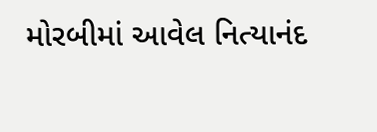મોરબીમાં આવેલ નિત્યાનંદ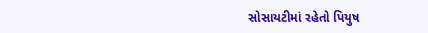સોસાયટીમાં રહેતો પિયુષ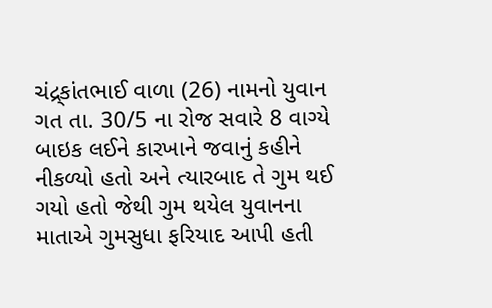ચંદ્ર્કાંતભાઈ વાળા (26) નામનો યુવાન ગત તા. 30/5 ના રોજ સવારે 8 વાગ્યે બાઇક લઈને કારખાને જવાનું કહીને નીકળ્યો હતો અને ત્યારબાદ તે ગુમ થઈ ગયો હતો જેથી ગુમ થયેલ યુવાનના માતાએ ગુમસુધા ફરિયાદ આપી હતી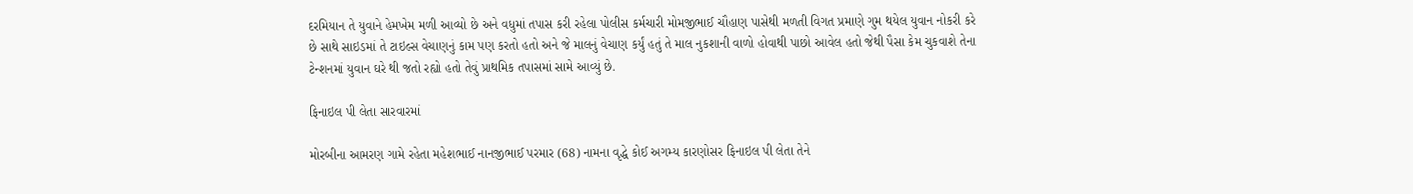દરમિયાન તે યુવાને હેમખેમ મળી આવ્યો છે અને વધુમાં તપાસ કરી રહેલા પોલીસ કર્મચારી મોમજીભાઈ ચૌહાણ પાસેથી મળતી વિગત પ્રમાણે ગુમ થયેલ યુવાન નોકરી કરે છે સાથે સાઇડમાં તે ટાઇલ્સ વેચાણનું કામ પણ કરતો હતો અને જે માલનું વેચાણ કર્યું હતું તે માલ નુકશાની વાળો હોવાથી પાછો આવેલ હતો જેથી પૈસા કેમ ચુકવાશે તેના ટેન્શનમાં યુવાન ઘરે થી જતો રહ્યો હતો તેવું પ્રાથમિક તપાસમાં સામે આવ્યું છે.

ફિનાઇલ પી લેતા સારવારમાં

મોરબીના આમરણ ગામે રહેતા મહેશભાઈ નાનજીભાઈ પરમાર (68) નામના વૃદ્ધે કોઈ અગમ્ય કારણોસર ફિનાઇલ પી લેતા તેને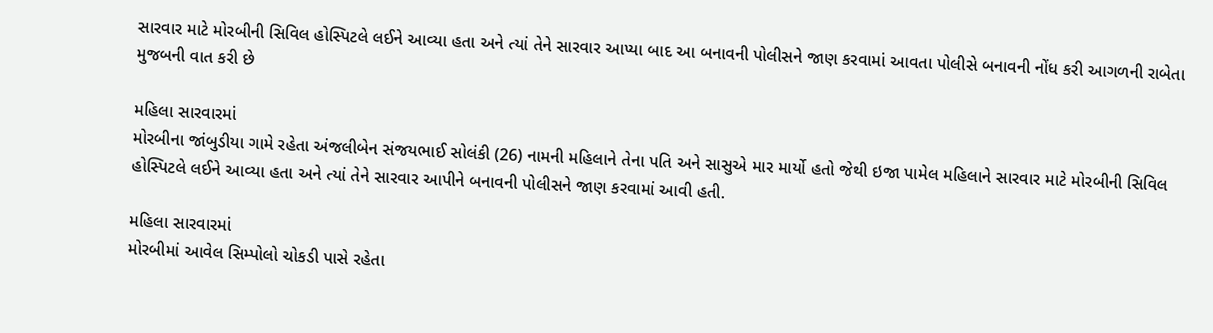સારવાર માટે મોરબીની સિવિલ હોસ્પિટલે લઈને આવ્યા હતા અને ત્યાં તેને સારવાર આપ્યા બાદ આ બનાવની પોલીસને જાણ કરવામાં આવતા પોલીસે બનાવની નોંધ કરી આગળની રાબેતા મુજબની વાત કરી છે

મહિલા સારવારમાં
મોરબીના જાંબુડીયા ગામે રહેતા અંજલીબેન સંજયભાઈ સોલંકી (26) નામની મહિલાને તેના પતિ અને સાસુએ માર માર્યો હતો જેથી ઇજા પામેલ મહિલાને સારવાર માટે મોરબીની સિવિલ હોસ્પિટલે લઈને આવ્યા હતા અને ત્યાં તેને સારવાર આપીને બનાવની પોલીસને જાણ કરવામાં આવી હતી.

મહિલા સારવારમાં
મોરબીમાં આવેલ સિમ્પોલો ચોકડી પાસે રહેતા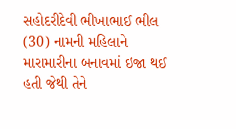સહોદરીદેવી ભીખાભાઈ ભીલ (30) નામની મહિલાને મારામારીના બનાવમાં ઇજા થઈ હતી જેથી તેને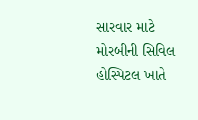સારવાર માટે મોરબીની સિવિલ હોસ્પિટલ ખાતે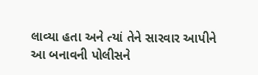લાવ્યા હતા અને ત્યાં તેને સારવાર આપીને આ બનાવની પોલીસને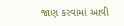જાણ કરવામાં આવી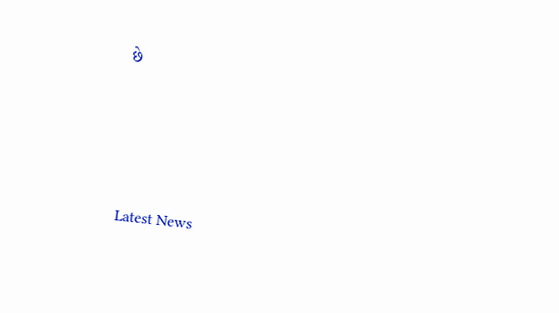છે




Latest News